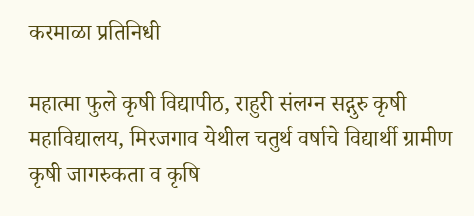करमाळा प्रतिनिधी

महात्मा फुले कृषी विद्यापीठ, राहुरी संलग्न सद्गुरु कृषी महाविद्यालय, मिरजगाव येथील चतुर्थ वर्षाचे विद्यार्थी ग्रामीण कृषी जागरुकता व कृषि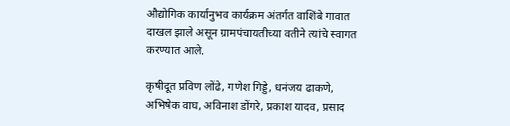औद्योगिक कार्यानुभव कार्यक्रम अंतर्गत वाशिंबे गावात दाखल झाले असून ग्रामपंचायतीच्या वतीने त्यांचे स्वागत करण्यात आले.

कृषीदूत प्रविण लोंढे, गणेश गिड्डे, धनंजय ढाकणे, अभिषेक वाघ, अविनाश डोंगरे, प्रकाश यादव, प्रसाद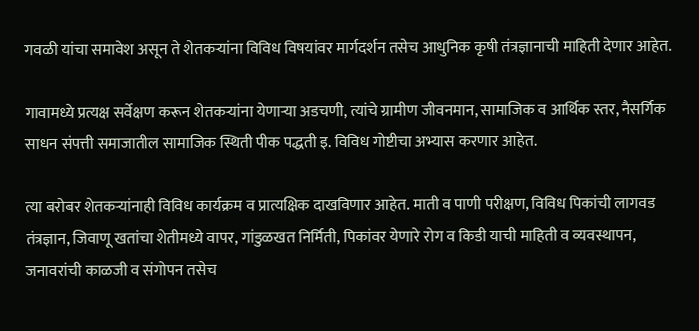गवळी यांचा समावेश असून ते शेतकऱ्यांना विविध विषयांवर मार्गदर्शन तसेच आधुनिक कृषी तंत्रज्ञानाची माहिती देणार आहेत.

गावामध्ये प्रत्यक्ष सर्वेक्षण करून शेतकऱ्यांना येणाऱ्या अडचणी, त्यांचे ग्रामीण जीवनमान, सामाजिक व आर्थिक स्तर, नैसर्गिक साधन संपत्ती समाजातील सामाजिक स्थिती पीक पद्धती इ. विविध गोष्टीचा अभ्यास करणार आहेत.

त्या बरोबर शेतकऱ्यांनाही विविध कार्यक्रम व प्रात्यक्षिक दाखविणार आहेत. माती व पाणी परीक्षण, विविध पिकांची लागवड तंत्रज्ञान, जिवाणू खतांचा शेतीमध्ये वापर, गांडुळखत निर्मिती, पिकांवर येणारे रोग व किडी याची माहिती व व्यवस्थापन, जनावरांची काळजी व संगोपन तसेच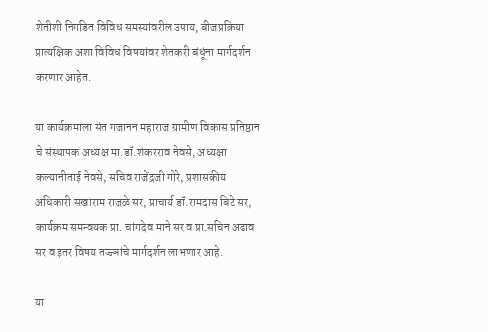शेतीशी निगडित विविध समस्यांवरील उपाय, बीजप्रक्रिया प्रात्यक्षिक अशा विविध विषयांवर शेतकरी बंधूंना मार्गदर्शन करणार आहेत.

या कार्यक्रमाला संत गजानन महाराज ग्रामीण विकास प्रतिष्ठान चे संस्थापक अध्यक्ष मा.डॉ.शंकरराव नेवसे, अध्यक्षा कल्यानीताई नेवसे, सचिव‌ राजेंद्रजी गोरे, प्रशासकीय अधिकारी सखाराम राजळे सर, प्राचार्य डॉ.रामदास बिटे सर, कार्यक्रम समन्वयक प्रा. चांगदेव माने सर व प्रा.सचिन अढाव सर व इतर विषय तज्ज्ञांचे मार्गदर्शन लाभणार आहे.

या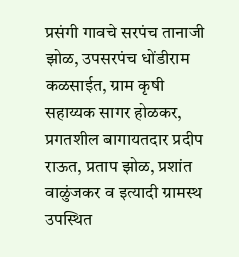प्रसंगी गावचे सरपंच तानाजी झोळ, उपसरपंच धोंडीराम कळसाईत, ग्राम कृषी सहाय्यक सागर होळकर, प्रगतशील बागायतदार प्रदीप राऊत, प्रताप झोळ, प्रशांत वाळुंजकर व इत्यादी ग्रामस्थ उपस्थित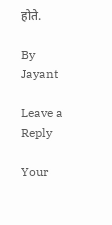होते.

By Jayant

Leave a Reply

Your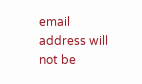email address will not be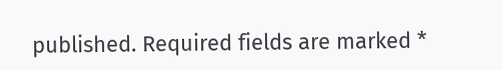published. Required fields are marked *